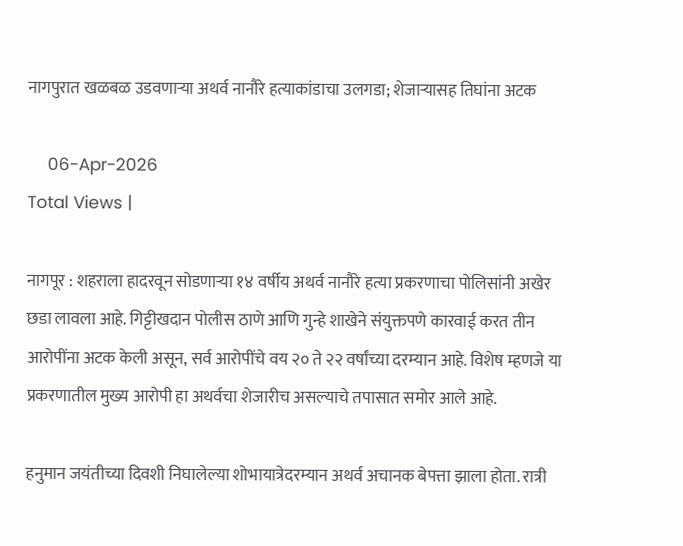नागपुरात खळबळ उडवणाऱ्या अथर्व नानौरे हत्याकांडाचा उलगडा; शेजाऱ्यासह तिघांना अटक

    06-Apr-2026
Total Views |

नागपूर : शहराला हादरवून सोडणाऱ्या १४ वर्षीय अथर्व नानौरे हत्या प्रकरणाचा पोलिसांनी अखेर छडा लावला आहे. गिट्टीखदान पोलीस ठाणे आणि गुन्हे शाखेने संयुक्तपणे कारवाई करत तीन आरोपींना अटक केली असून, सर्व आरोपींचे वय २० ते २२ वर्षांच्या दरम्यान आहे. विशेष म्हणजे या प्रकरणातील मुख्य आरोपी हा अथर्वचा शेजारीच असल्याचे तपासात समोर आले आहे.

हनुमान जयंतीच्या दिवशी निघालेल्या शोभायात्रेदरम्यान अथर्व अचानक बेपत्ता झाला होता. रात्री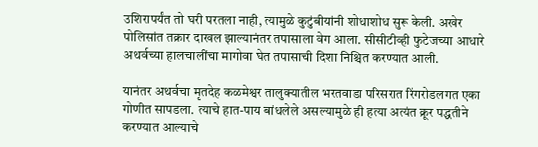उशिरापर्यंत तो घरी परतला नाही, त्यामुळे कुटुंबीयांनी शोधाशोध सुरू केली. अखेर पोलिसांत तक्रार दाखल झाल्यानंतर तपासाला वेग आला. सीसीटीव्ही फुटेजच्या आधारे अथर्वच्या हालचालींचा मागोवा घेत तपासाची दिशा निश्चित करण्यात आली.

यानंतर अथर्वचा मृतदेह कळमेश्वर तालुक्यातील भरतवाडा परिसरात रिंगरोडलगत एका गोणीत सापडला. त्याचे हात-पाय बांधलेले असल्यामुळे ही हत्या अत्यंत क्रूर पद्धतीने करण्यात आल्याचे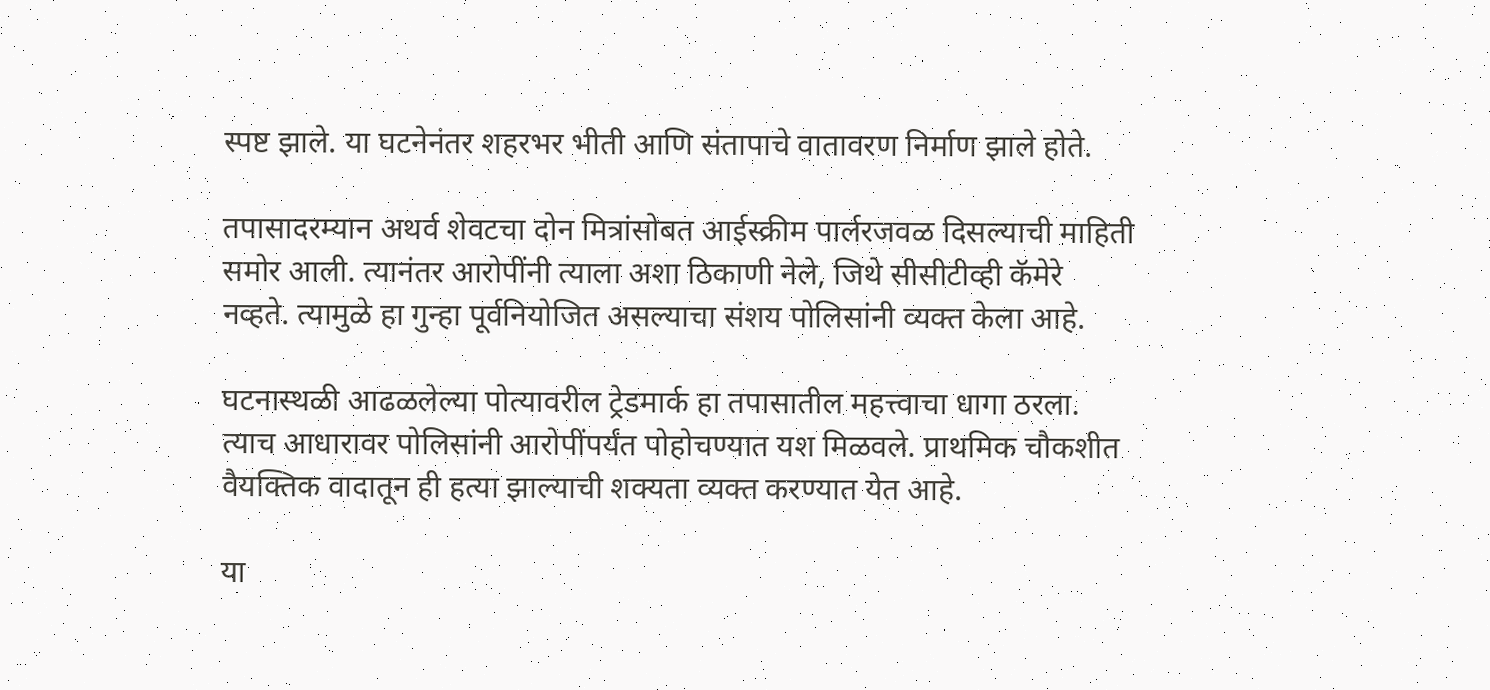स्पष्ट झाले. या घटनेनंतर शहरभर भीती आणि संतापाचे वातावरण निर्माण झाले होते.

तपासादरम्यान अथर्व शेवटचा दोन मित्रांसोबत आईस्क्रीम पार्लरजवळ दिसल्याची माहिती समोर आली. त्यानंतर आरोपींनी त्याला अशा ठिकाणी नेले, जिथे सीसीटीव्ही कॅमेरे नव्हते. त्यामुळे हा गुन्हा पूर्वनियोजित असल्याचा संशय पोलिसांनी व्यक्त केला आहे.

घटनास्थळी आढळलेल्या पोत्यावरील ट्रेडमार्क हा तपासातील महत्त्वाचा धागा ठरला. त्याच आधारावर पोलिसांनी आरोपींपर्यंत पोहोचण्यात यश मिळवले. प्राथमिक चौकशीत वैयक्तिक वादातून ही हत्या झाल्याची शक्यता व्यक्त करण्यात येत आहे.

या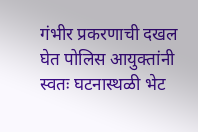गंभीर प्रकरणाची दखल घेत पोलिस आयुक्तांनी स्वतः घटनास्थळी भेट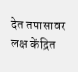देत तपासावर लक्ष केंद्रित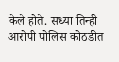केले होते. सध्या तिन्ही आरोपी पोलिस कोठडीत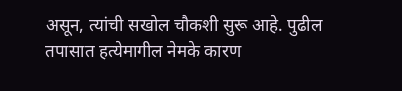असून, त्यांची सखोल चौकशी सुरू आहे. पुढील तपासात हत्येमागील नेमके कारण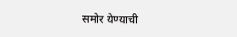समोर येण्याची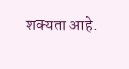शक्यता आहे.